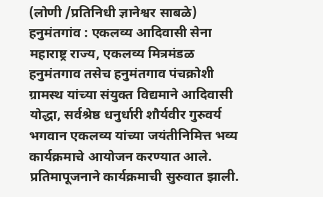(लोणी /प्रतिनिधी ज्ञानेश्वर साबळे) हनुमंतगांव : एकलव्य आदिवासी सेना महाराष्ट्र राज्य, एकलव्य मित्रमंडळ हनुमंतगाव तसेच हनुमंतगाव पंचक्रोशी ग्रामस्थ यांच्या संयुक्त विद्यमाने आदिवासी योद्धा, सर्वश्रेष्ठ धनुर्धारी शौर्यवीर गुरुवर्य भगवान एकलव्य यांच्या जयंतीनिमित्त भव्य कार्यक्रमाचे आयोजन करण्यात आले.
प्रतिमापूजनाने कार्यक्रमाची सुरुवात झाली.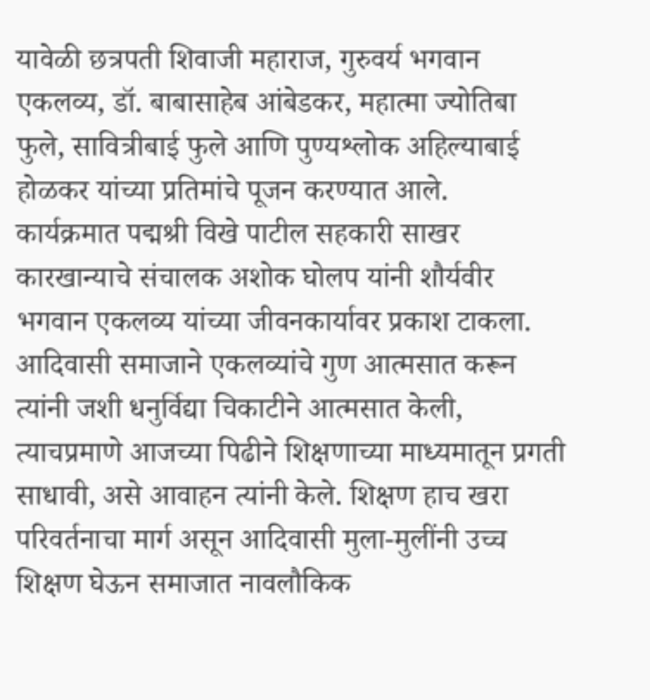यावेळी छत्रपती शिवाजी महाराज, गुरुवर्य भगवान एकलव्य, डॉ. बाबासाहेब आंबेडकर, महात्मा ज्योतिबा फुले, सावित्रीबाई फुले आणि पुण्यश्लोक अहिल्याबाई होळकर यांच्या प्रतिमांचे पूजन करण्यात आले.
कार्यक्रमात पद्मश्री विखे पाटील सहकारी साखर कारखान्याचे संचालक अशोक घोलप यांनी शौर्यवीर भगवान एकलव्य यांच्या जीवनकार्यावर प्रकाश टाकला. आदिवासी समाजाने एकलव्यांचे गुण आत्मसात करून त्यांनी जशी धनुर्विद्या चिकाटीने आत्मसात केली,
त्याचप्रमाणे आजच्या पिढीने शिक्षणाच्या माध्यमातून प्रगती साधावी, असे आवाहन त्यांनी केले. शिक्षण हाच खरा परिवर्तनाचा मार्ग असून आदिवासी मुला-मुलींनी उच्च शिक्षण घेऊन समाजात नावलौकिक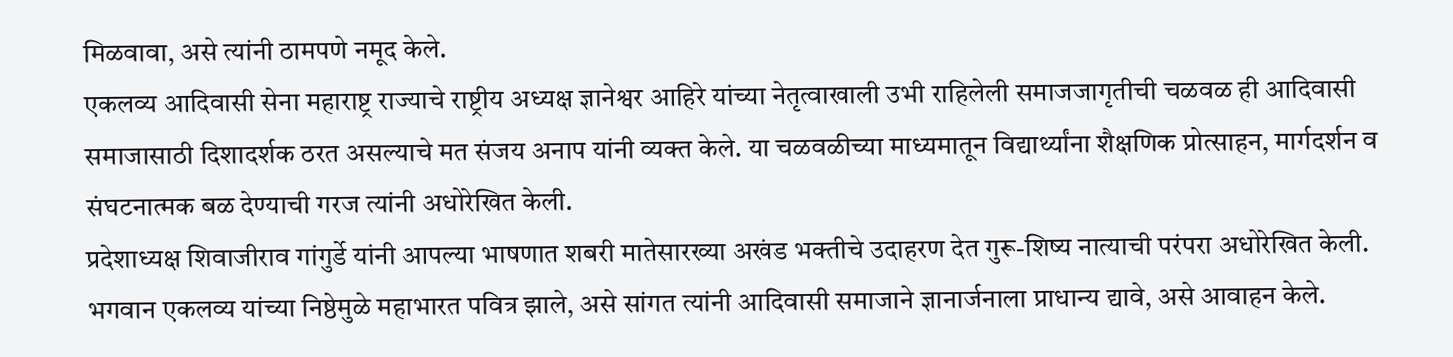मिळवावा, असे त्यांनी ठामपणे नमूद केले.
एकलव्य आदिवासी सेना महाराष्ट्र राज्याचे राष्ट्रीय अध्यक्ष ज्ञानेश्वर आहिरे यांच्या नेतृत्वाखाली उभी राहिलेली समाजजागृतीची चळवळ ही आदिवासी समाजासाठी दिशादर्शक ठरत असल्याचे मत संजय अनाप यांनी व्यक्त केले. या चळवळीच्या माध्यमातून विद्यार्थ्यांना शैक्षणिक प्रोत्साहन, मार्गदर्शन व संघटनात्मक बळ देण्याची गरज त्यांनी अधोरेखित केली.
प्रदेशाध्यक्ष शिवाजीराव गांगुर्डे यांनी आपल्या भाषणात शबरी मातेसारख्या अखंड भक्तीचे उदाहरण देत गुरू-शिष्य नात्याची परंपरा अधोरेखित केली. भगवान एकलव्य यांच्या निष्ठेमुळे महाभारत पवित्र झाले, असे सांगत त्यांनी आदिवासी समाजाने ज्ञानार्जनाला प्राधान्य द्यावे, असे आवाहन केले.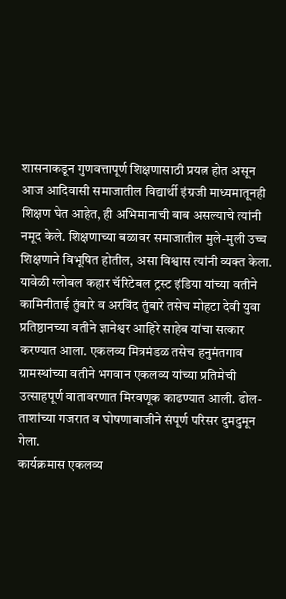शासनाकडून गुणवत्तापूर्ण शिक्षणासाठी प्रयत्न होत असून आज आदिवासी समाजातील विद्यार्थी इंग्रजी माध्यमातूनही शिक्षण घेत आहेत, ही अभिमानाची बाब असल्याचे त्यांनी नमूद केले. शिक्षणाच्या बळावर समाजातील मुले-मुली उच्च शिक्षणाने विभूषित होतील, असा विश्वास त्यांनी व्यक्त केला.
यावेळी ग्लोबल कहार चॅरिटेबल ट्रस्ट इंडिया यांच्या वतीने कामिनीताई तुंबारे व अरविंद तुंबारे तसेच मोहटा देवी युवा प्रतिष्ठानच्या वतीने ज्ञानेश्वर आहिरे साहेब यांचा सत्कार करण्यात आला. एकलव्य मित्रमंडळ तसेच हनुमंतगाव ग्रामस्थांच्या वतीने भगवान एकलव्य यांच्या प्रतिमेची उत्साहपूर्ण वातावरणात मिरवणूक काढण्यात आली. ढोल-ताशांच्या गजरात व घोषणाबाजीने संपूर्ण परिसर दुमदुमून गेला.
कार्यक्रमास एकलव्य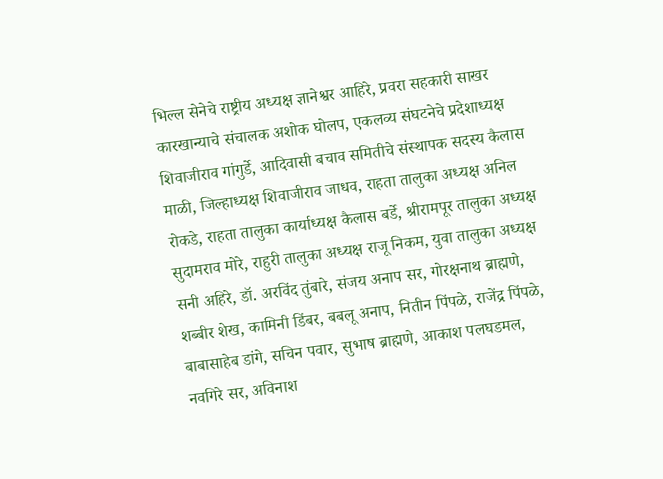भिल्ल सेनेचे राष्ट्रीय अध्यक्ष ज्ञानेश्वर आहिरे, प्रवरा सहकारी साखर कारखान्याचे संचालक अशोक घोलप, एकलव्य संघटनेचे प्रदेशाध्यक्ष शिवाजीराव गांगुर्डे, आदिवासी बचाव समितीचे संस्थापक सदस्य कैलास माळी, जिल्हाध्यक्ष शिवाजीराव जाधव, राहता तालुका अध्यक्ष अनिल रोकडे, राहता तालुका कार्याध्यक्ष कैलास बर्डे, श्रीरामपूर तालुका अध्यक्ष सुदामराव मोरे, राहुरी तालुका अध्यक्ष राजू निकम, युवा तालुका अध्यक्ष सनी अहिरे, डॉ. अरविंद तुंबारे, संजय अनाप सर, गोरक्षनाथ ब्राह्मणे, शब्बीर शेख, कामिनी डिंबर, बबलू अनाप, नितीन पिंपळे, राजेंद्र पिंपळे, बाबासाहेब डांगे, सचिन पवार, सुभाष ब्राह्मणे, आकाश पलघडमल, नवगिरे सर, अविनाश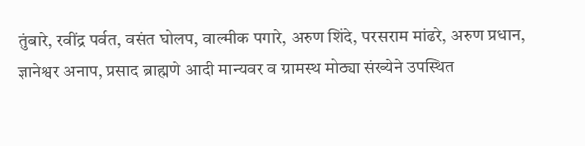तुंबारे, रवींद्र पर्वत, वसंत घोलप, वाल्मीक पगारे, अरुण शिंदे, परसराम मांढरे, अरुण प्रधान, ज्ञानेश्वर अनाप, प्रसाद ब्राह्मणे आदी मान्यवर व ग्रामस्थ मोठ्या संख्येने उपस्थित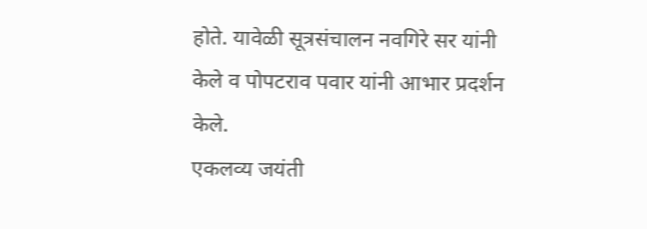होते. यावेळी सूत्रसंचालन नवगिरे सर यांनी केले व पोपटराव पवार यांनी आभार प्रदर्शन केले.
एकलव्य जयंती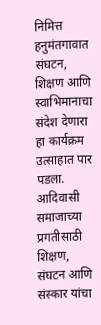निमित्त हनुमंतगावात संघटन, शिक्षण आणि स्वाभिमानाचा संदेश देणारा हा कार्यक्रम उत्साहात पार पडला. आदिवासी समाजाच्या प्रगतीसाठी शिक्षण, संघटन आणि संस्कार यांचा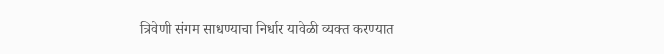त्रिवेणी संगम साधण्याचा निर्धार यावेळी व्यक्त करण्यात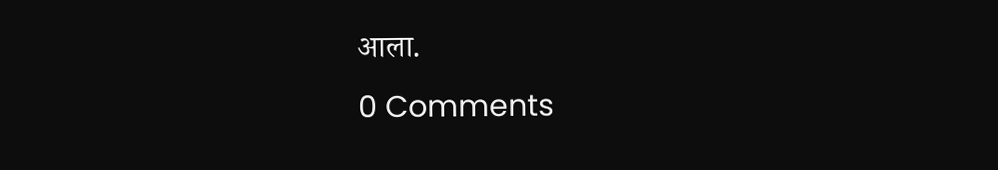आला.
0 Comments